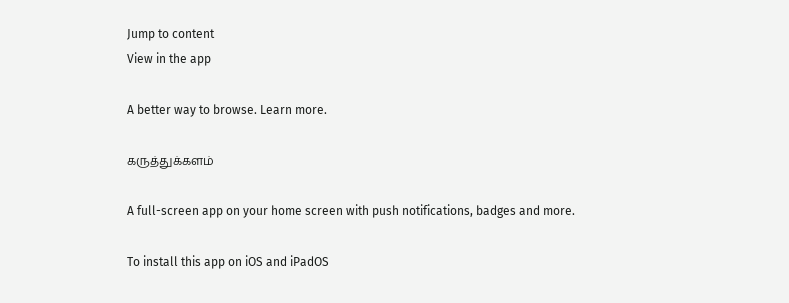Jump to content
View in the app

A better way to browse. Learn more.

கருத்துக்களம்

A full-screen app on your home screen with push notifications, badges and more.

To install this app on iOS and iPadOS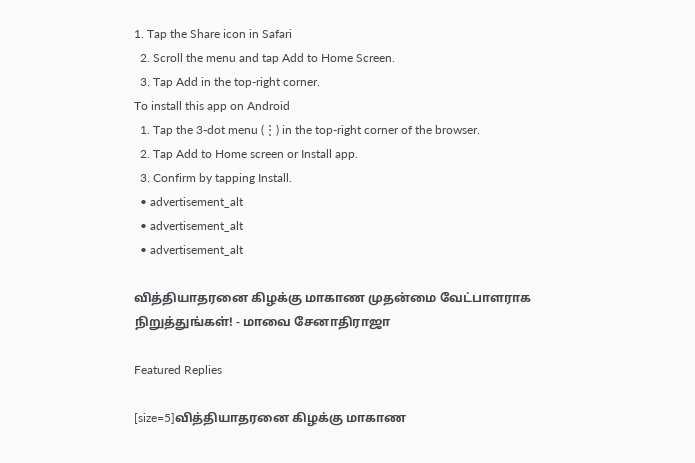1. Tap the Share icon in Safari
  2. Scroll the menu and tap Add to Home Screen.
  3. Tap Add in the top-right corner.
To install this app on Android
  1. Tap the 3-dot menu (⋮) in the top-right corner of the browser.
  2. Tap Add to Home screen or Install app.
  3. Confirm by tapping Install.
  • advertisement_alt
  • advertisement_alt
  • advertisement_alt

வித்தியாதரனை கிழக்கு மாகாண முதன்மை வேட்பாளராக நிறுத்துங்கள்! - மாவை சேனாதிராஜா

Featured Replies

[size=5]வித்தியாதரனை கிழக்கு மாகாண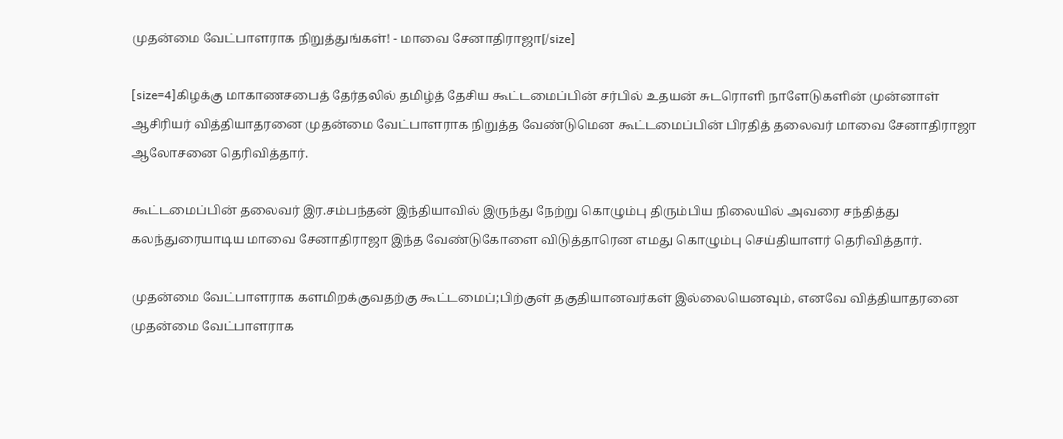முதன்மை வேட்பாளராக நிறுத்துங்கள்! - மாவை சேனாதிராஜா[/size]

[size=4]கிழக்கு மாகாணசபைத் தேர்தலில் தமிழ்த் தேசிய கூட்டமைப்பின் சர்பில் உதயன் சுடரொளி நாளேடுகளின் முன்னாள் ஆசிரியர் வித்தியாதரனை முதன்மை வேட்பாளராக நிறுத்த வேண்டுமென கூட்டமைப்பின் பிரதித் தலைவர் மாவை சேனாதிராஜா ஆலோசனை தெரிவித்தார்.

கூட்டமைப்பின் தலைவர் இர.சம்பந்தன் இந்தியாவில் இருந்து நேற்று கொழும்பு திரும்பிய நிலையில் அவரை சந்தித்து கலந்துரையாடிய மாவை சேனாதிராஜா இந்த வேண்டுகோளை விடுத்தாரென எமது கொழும்பு செய்தியாளர் தெரிவித்தார்.

முதன்மை வேட்பாளராக களமிறக்குவதற்கு கூட்டமைப்;பிற்குள் தகுதியானவர்கள் இல்லையெனவும், எனவே வித்தியாதரனை முதன்மை வேட்பாளராக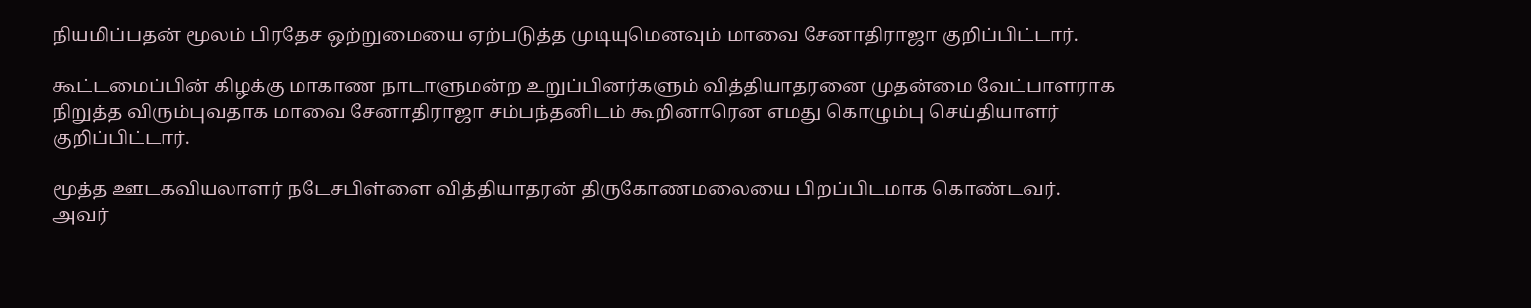நியமிப்பதன் மூலம் பிரதேச ஒற்றுமையை ஏற்படுத்த முடியுமெனவும் மாவை சேனாதிராஜா குறிப்பிட்டார்.

கூட்டமைப்பின் கிழக்கு மாகாண நாடாளுமன்ற உறுப்பினர்களும் வித்தியாதரனை முதன்மை வேட்பாளராக நிறுத்த விரும்புவதாக மாவை சேனாதிராஜா சம்பந்தனிடம் கூறினாரென எமது கொழும்பு செய்தியாளர் குறிப்பிட்டார்.

மூத்த ஊடகவியலாளர் நடேசபிள்ளை வித்தியாதரன் திருகோணமலையை பிறப்பிடமாக கொண்டவர். அவர்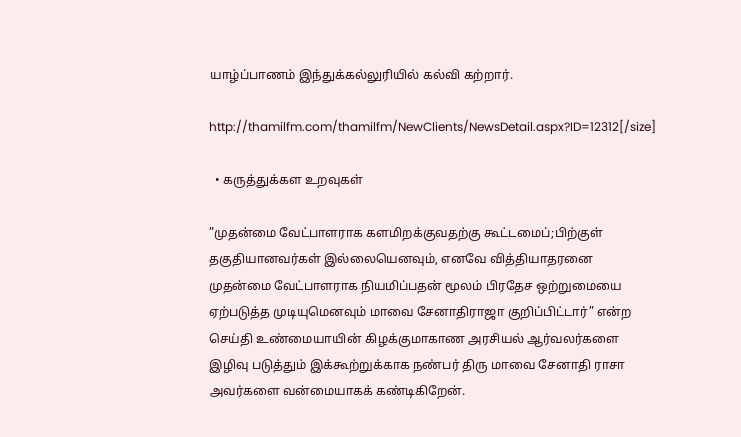யாழ்ப்பாணம் இந்துக்கல்லுரியில் கல்வி கற்றார்.

http://thamilfm.com/thamilfm/NewClients/NewsDetail.aspx?ID=12312[/size]

  • கருத்துக்கள உறவுகள்

”முதன்மை வேட்பாளராக களமிறக்குவதற்கு கூட்டமைப்;பிற்குள் தகுதியானவர்கள் இல்லையெனவும், எனவே வித்தியாதரனை முதன்மை வேட்பாளராக நியமிப்பதன் மூலம் பிரதேச ஒற்றுமையை ஏற்படுத்த முடியுமெனவும் மாவை சேனாதிராஜா குறிப்பிட்டார்” என்ற செய்தி உண்மையாயின் கிழக்குமாகாண அரசியல் ஆர்வலர்களை இழிவு படுத்தும் இக்கூற்றுக்காக நண்பர் திரு மாவை சேனாதி ராசா அவர்களை வன்மையாகக் கண்டிகிறேன்.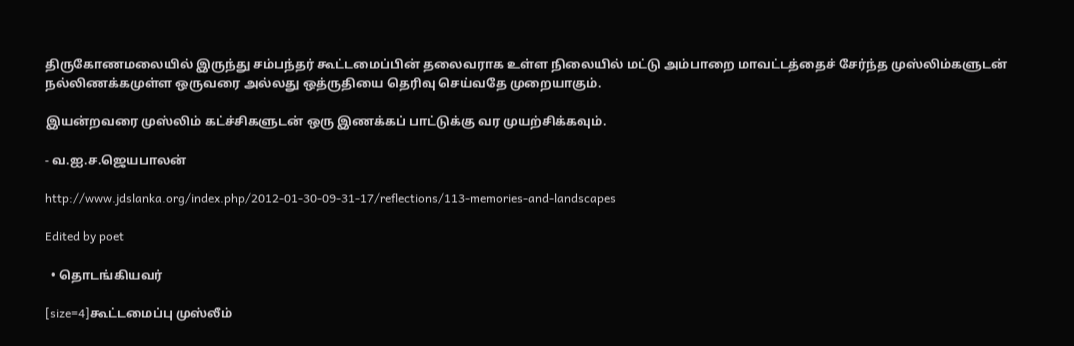திருகோணமலையில் இருந்து சம்பந்தர் கூட்டமைப்பின் தலைவராக உள்ள நிலையில் மட்டு அம்பாறை மாவட்டத்தைச் சேர்ந்த முஸ்லிம்களுடன் நல்லிணக்கமுள்ள ஒருவரை அல்லது ஒத்ருதியை தெரிவு செய்வதே முறையாகும்.

இயன்றவரை முஸ்லிம் கட்ச்சிகளுடன் ஒரு இணக்கப் பாட்டுக்கு வர முயற்சிக்கவும்.

- வ.ஐ.ச.ஜெயபாலன்

http://www.jdslanka.org/index.php/2012-01-30-09-31-17/reflections/113-memories-and-landscapes

Edited by poet

  • தொடங்கியவர்

[size=4]கூட்டமைப்பு முஸ்லீம்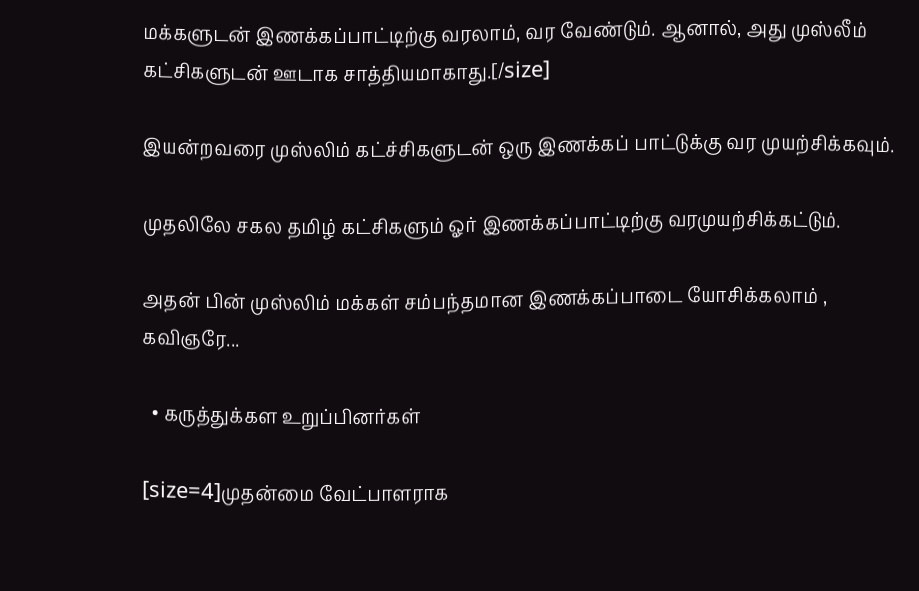மக்களுடன் இணக்கப்பாட்டிற்கு வரலாம், வர வேண்டும். ஆனால், அது முஸ்லீம் கட்சிகளுடன் ஊடாக சாத்தியமாகாது.[/size]

இயன்றவரை முஸ்லிம் கட்ச்சிகளுடன் ஒரு இணக்கப் பாட்டுக்கு வர முயற்சிக்கவும்.

முதலிலே சகல தமிழ் கட்சிகளும் ஓர் இணக்கப்பாட்டிற்கு வரமுயற்சிக்கட்டும்.

அதன் பின் முஸ்லிம் மக்கள் சம்பந்தமான இணக்கப்பாடை யோசிக்கலாம் , கவிஞரே...

  • கருத்துக்கள உறுப்பினர்கள்

[size=4]முதன்மை வேட்பாளராக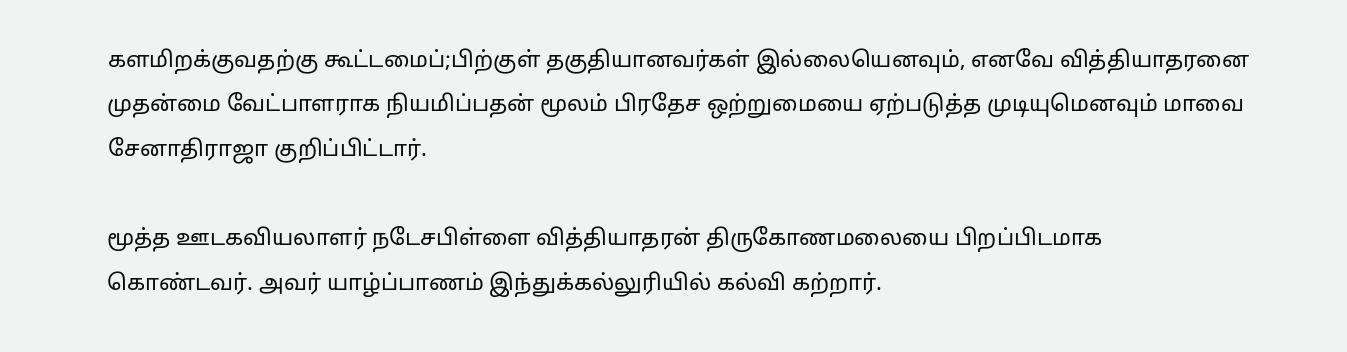களமிறக்குவதற்கு கூட்டமைப்;பிற்குள் தகுதியானவர்கள் இல்லையெனவும், எனவே வித்தியாதரனை முதன்மை வேட்பாளராக நியமிப்பதன் மூலம் பிரதேச ஒற்றுமையை ஏற்படுத்த முடியுமெனவும் மாவை சேனாதிராஜா குறிப்பிட்டார்.

மூத்த ஊடகவியலாளர் நடேசபிள்ளை வித்தியாதரன் திருகோணமலையை பிறப்பிடமாக கொண்டவர். அவர் யாழ்ப்பாணம் இந்துக்கல்லுரியில் கல்வி கற்றார்.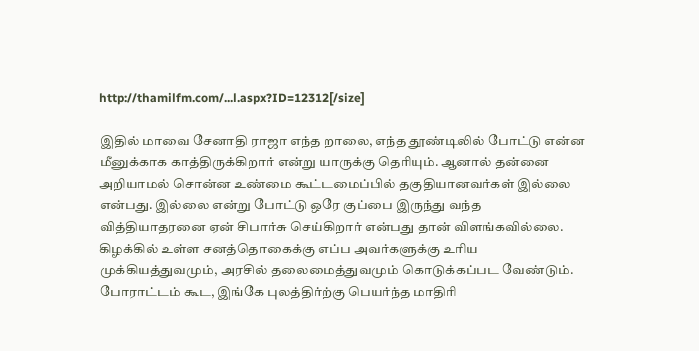http://thamilfm.com/...l.aspx?ID=12312[/size]

இதில் மாவை சேனாதி ராஜா எந்த றாலை, எந்த தூண்டிலில் போட்டு என்ன மீனுக்காக காத்திருக்கிறார் என்று யாருக்கு தெரியும். ஆனால் தன்னை அறியாமல் சொன்ன உண்மை கூட்டமைப்பில் தகுதியானவர்கள் இல்லை என்பது. இல்லை என்று போட்டு ஒரே குப்பை இருந்து வந்த வித்தியாதரனை ஏன் சிபார்சு செய்கிறார் என்பது தான் விளங்கவில்லை. கிழக்கில் உள்ள சனத்தொகைக்கு எப்ப அவர்களுக்கு உரிய முக்கியத்துவமும், அரசில் தலைமைத்துவமும் கொடுக்கப்பட வேண்டும். போராட்டம் கூட, இங்கே புலத்திர்ற்கு பெயர்ந்த மாதிரி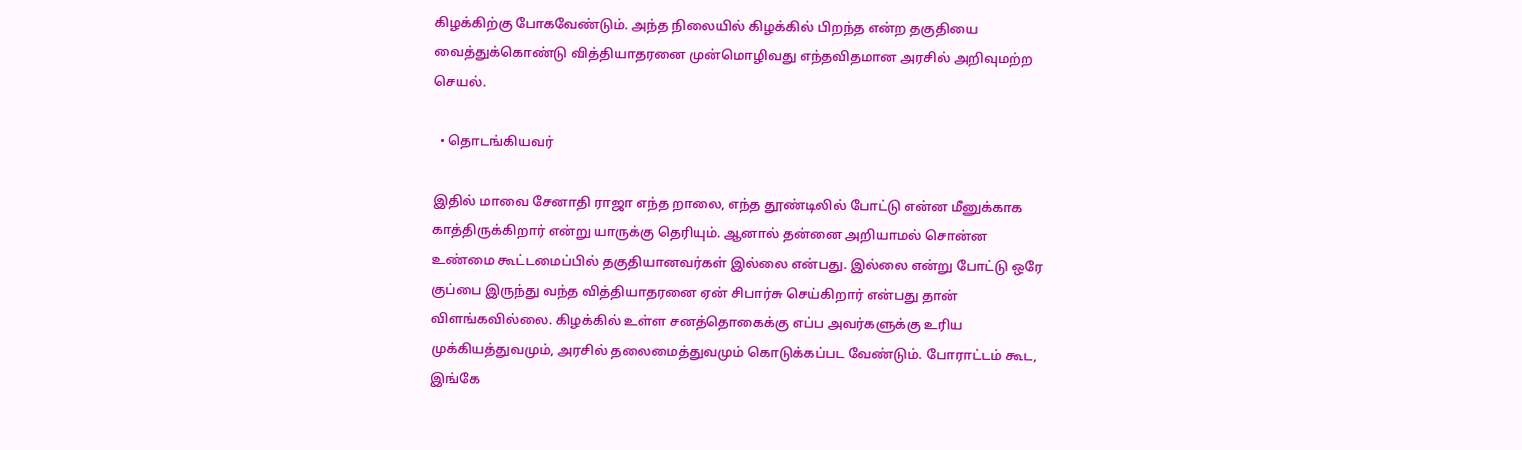கிழக்கிற்கு போகவேண்டும். அந்த நிலையில் கிழக்கில் பிறந்த என்ற தகுதியை வைத்துக்கொண்டு வித்தியாதரனை முன்மொழிவது எந்தவிதமான அரசில் அறிவுமற்ற செயல்.

  • தொடங்கியவர்

இதில் மாவை சேனாதி ராஜா எந்த றாலை, எந்த தூண்டிலில் போட்டு என்ன மீனுக்காக காத்திருக்கிறார் என்று யாருக்கு தெரியும். ஆனால் தன்னை அறியாமல் சொன்ன உண்மை கூட்டமைப்பில் தகுதியானவர்கள் இல்லை என்பது. இல்லை என்று போட்டு ஒரே குப்பை இருந்து வந்த வித்தியாதரனை ஏன் சிபார்சு செய்கிறார் என்பது தான் விளங்கவில்லை. கிழக்கில் உள்ள சனத்தொகைக்கு எப்ப அவர்களுக்கு உரிய முக்கியத்துவமும், அரசில் தலைமைத்துவமும் கொடுக்கப்பட வேண்டும். போராட்டம் கூட, இங்கே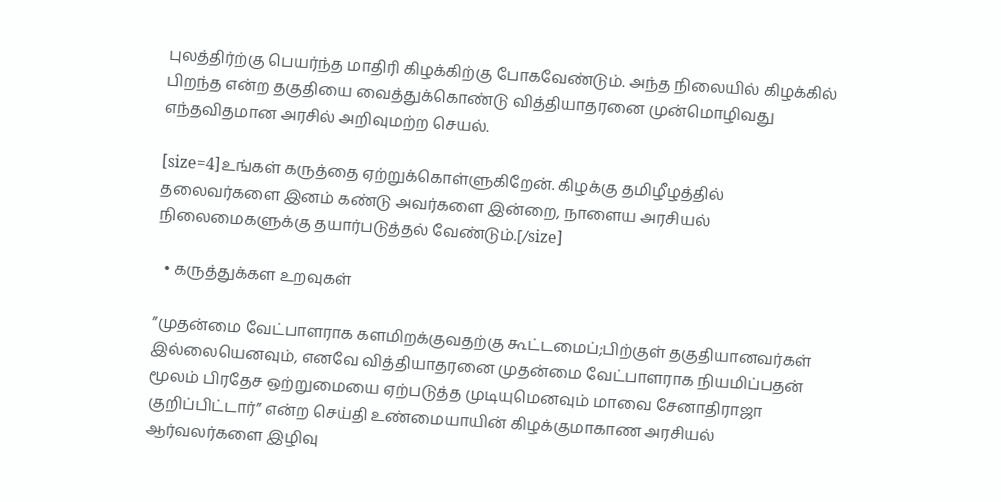புலத்திர்ற்கு பெயர்ந்த மாதிரி கிழக்கிற்கு போகவேண்டும். அந்த நிலையில் கிழக்கில் பிறந்த என்ற தகுதியை வைத்துக்கொண்டு வித்தியாதரனை முன்மொழிவது எந்தவிதமான அரசில் அறிவுமற்ற செயல்.

[size=4]உங்கள் கருத்தை ஏற்றுக்கொள்ளுகிறேன். கிழக்கு தமிழீழத்தில் தலைவர்களை இனம் கண்டு அவர்களை இன்றை, நாளைய அரசியல் நிலைமைகளுக்கு தயார்படுத்தல் வேண்டும்.[/size]

  • கருத்துக்கள உறவுகள்

”முதன்மை வேட்பாளராக களமிறக்குவதற்கு கூட்டமைப்;பிற்குள் தகுதியானவர்கள் இல்லையெனவும், எனவே வித்தியாதரனை முதன்மை வேட்பாளராக நியமிப்பதன் மூலம் பிரதேச ஒற்றுமையை ஏற்படுத்த முடியுமெனவும் மாவை சேனாதிராஜா குறிப்பிட்டார்” என்ற செய்தி உண்மையாயின் கிழக்குமாகாண அரசியல் ஆர்வலர்களை இழிவு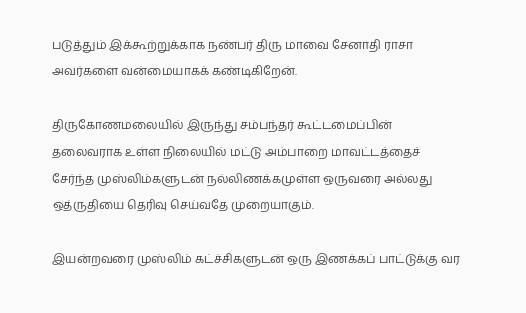படுத்தும் இக்கூற்றுக்காக நண்பர் திரு மாவை சேனாதி ராசா அவர்களை வன்மையாகக் கண்டிகிறேன்.

திருகோணமலையில் இருந்து சம்பந்தர் கூட்டமைப்பின் தலைவராக உள்ள நிலையில் மட்டு அம்பாறை மாவட்டத்தைச் சேர்ந்த முஸ்லிம்களுடன் நல்லிணக்கமுள்ள ஒருவரை அல்லது ஒத்ருதியை தெரிவு செய்வதே முறையாகும்.

இயன்றவரை முஸ்லிம் கட்ச்சிகளுடன் ஒரு இணக்கப் பாட்டுக்கு வர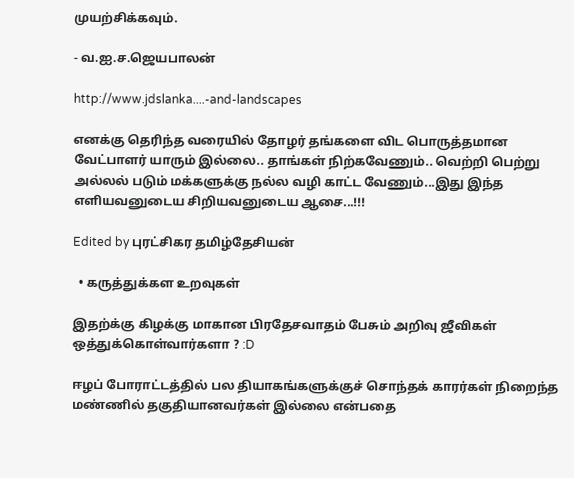முயற்சிக்கவும்.

- வ.ஐ.ச.ஜெயபாலன்

http://www.jdslanka....-and-landscapes

எனக்கு தெரிந்த வரையில் தோழர் தங்களை விட பொருத்தமான வேட்பாளர் யாரும் இல்லை.. தாங்கள் நிற்கவேணும்.. வெற்றி பெற்று அல்லல் படும் மக்களுக்கு நல்ல வழி காட்ட வேணும்...இது இந்த எளியவனுடைய சிறியவனுடைய ஆசை...!!!

Edited by புரட்சிகர தமிழ்தேசியன்

  • கருத்துக்கள உறவுகள்

இதற்க்கு கிழக்கு மாகான பிரதேசவாதம் பேசும் அறிவு ஜீவிகள் ஒத்துக்கொள்வார்களா ? :D

ஈழப் போராட்டத்தில் பல தியாகங்களுக்குச் சொந்தக் காரர்கள் நிறைந்த மண்ணில் தகுதியானவர்கள் இல்லை என்பதை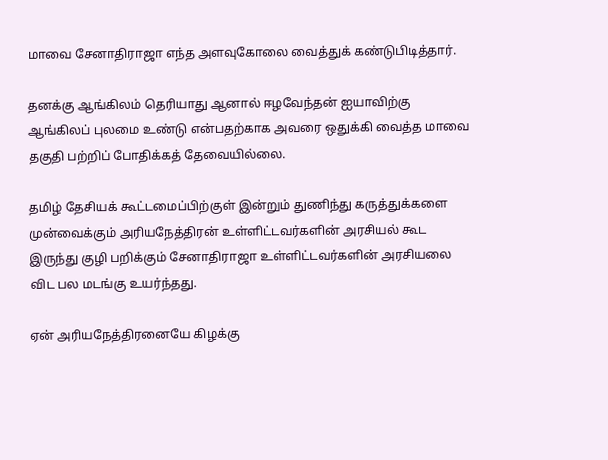மாவை சேனாதிராஜா எந்த அளவுகோலை வைத்துக் கண்டுபிடித்தார்.

தனக்கு ஆங்கிலம் தெரியாது ஆனால் ஈழவேந்தன் ஐயாவிற்கு ஆங்கிலப் புலமை உண்டு என்பதற்காக அவரை ஒதுக்கி வைத்த மாவை தகுதி பற்றிப் போதிக்கத் தேவையில்லை.

தமிழ் தேசியக் கூட்டமைப்பிற்குள் இன்றும் துணிந்து கருத்துக்களை முன்வைக்கும் அரியநேத்திரன் உள்ளிட்டவர்களின் அரசியல் கூட இருந்து குழி பறிக்கும் சேனாதிராஜா உள்ளிட்டவர்களின் அரசியலை விட பல மடங்கு உயர்ந்தது.

ஏன் அரியநேத்திரனையே கிழக்கு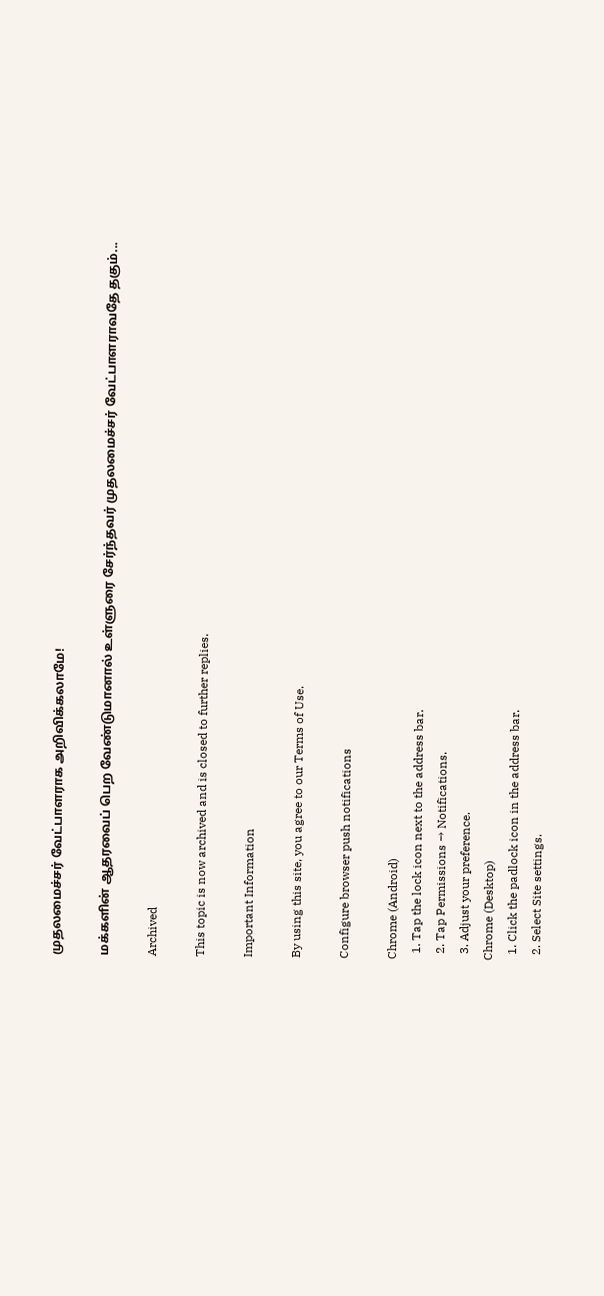முதலமைச்சர் வேட்பாளராக அறிவிக்கலாமே!

மக்களின் ஆதரவைப் பெற வேண்டுமானால் உள்ளுரை சேர்ந்தவர் முதலமைச்சர் வேட்பாளராவதே தகும்...

Archived

This topic is now archived and is closed to further replies.

Important Information

By using this site, you agree to our Terms of Use.

Configure browser push notifications

Chrome (Android)
  1. Tap the lock icon next to the address bar.
  2. Tap Permissions → Notifications.
  3. Adjust your preference.
Chrome (Desktop)
  1. Click the padlock icon in the address bar.
  2. Select Site settings.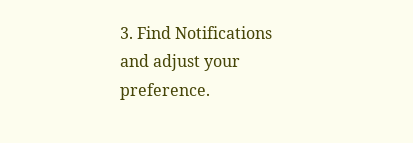3. Find Notifications and adjust your preference.